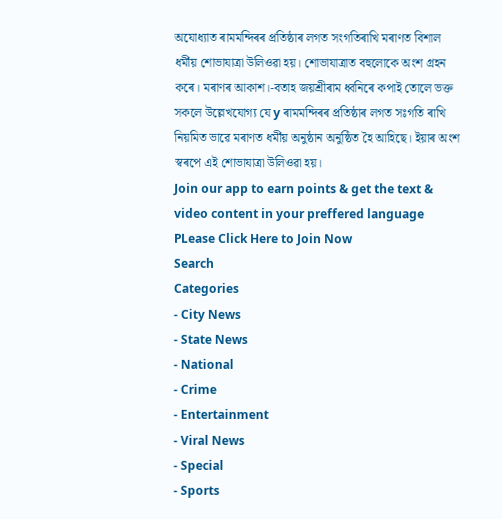অযোধ্যাত ৰামমন্দিৰৰ প্ৰতিষ্ঠাৰ লগত সংগতিৰাখি মৰাণত বিশাল ধৰ্মীয় শোভাযাত্ৰা উলিওৱা হয়। শোভাযাত্ৰাত বহুলোকে অংশ গ্ৰহন কৰে। মৰাণৰ আকাশ।-বতাহ জয়শ্ৰীৰাম ধ্বনিৰে কপাই তোলে ভক্ত সকলে উল্লেখযোগ্য যে y ৰামমন্দিৰৰ প্ৰতিষ্ঠাৰ লগত সঃগতি ৰাখি নিয়মিত ভাৱে মৰাণত ধৰ্মীয় অনুষ্ঠান অনুষ্ঠিত হৈ আহিছে। ইয়াৰ অংশ স্বৰপে এই শোভাযাত্ৰা উলিওৱা হয়।
Join our app to earn points & get the text & video content in your preffered language
PLease Click Here to Join Now
Search
Categories
- City News
- State News
- National
- Crime
- Entertainment
- Viral News
- Special
- Sports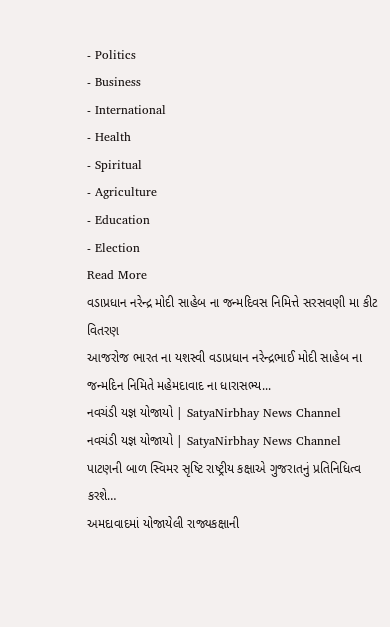- Politics
- Business
- International
- Health
- Spiritual
- Agriculture
- Education
- Election
Read More
વડાપ્રધાન નરેન્દ્ર મોદી સાહેબ ના જન્મદિવસ નિમિત્તે સરસવણી મા કીટ વિતરણ
આજરોજ ભારત ના યશસ્વી વડાપ્રધાન નરેન્દ્રભાઈ મોદી સાહેબ ના જન્મદિન નિમિતે મહેમદાવાદ ના ધારાસભ્ય...
નવચંડી યજ્ઞ યોજાયો | SatyaNirbhay News Channel
નવચંડી યજ્ઞ યોજાયો | SatyaNirbhay News Channel
પાટણની બાળ સ્વિમર સૃષ્ટિ રાષ્ટ્રીય કક્ષાએ ગુજરાતનું પ્રતિનિધિત્વ કરશે…
અમદાવાદમાં યોજાયેલી રાજ્યકક્ષાની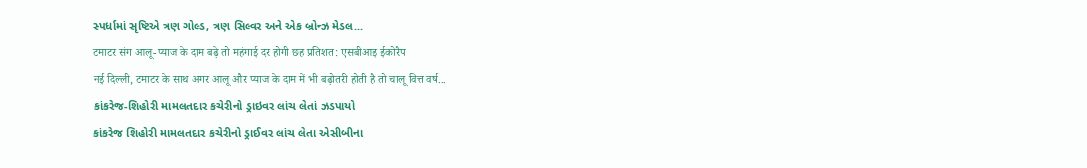સ્પર્ધામાં સૃષ્ટિએ ત્રણ ગોલ્ડ, ત્રણ સિલ્વર અને એક બ્રોન્ઝ મેડલ...
टमाटर संग आलू-प्याज के दाम बढ़े तो महंगाई दर होगी छह प्रतिशत: एसबीआइ ईकोरैप
नई दिल्ली, टमाटर के साथ अगर आलू और प्याज के दाम में भी बढ़ोतरी होती है तो चालू वित्त वर्ष...
કાંકરેજ-શિહોરી મામલતદાર કચેરીનો ડ્રાઇવર લાંચ લેતાં ઝડપાયો
કાંકરેજ શિહોરી મામલતદાર કચેરીનો ડ્રાઈવર લાંચ લેતા એસીબીના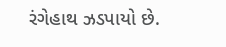રંગેહાથ ઝડપાયો છે.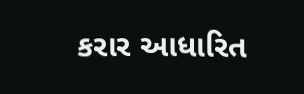કરાર આધારિત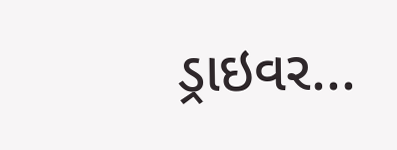ડ્રાઇવર...